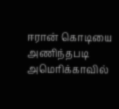ஈரான் கொடியை அணிந்தபடி அமெரிக்காவில்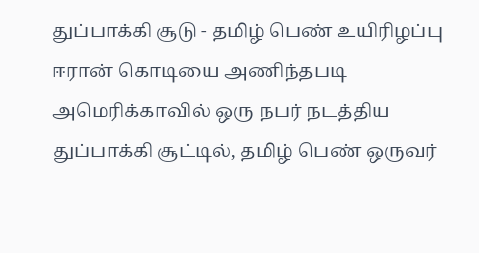துப்பாக்கி சூடு - தமிழ் பெண் உயிரிழப்பு
ஈரான் கொடியை அணிந்தபடி அமெரிக்காவில் ஒரு நபர் நடத்திய துப்பாக்கி சூட்டில், தமிழ் பெண் ஒருவர்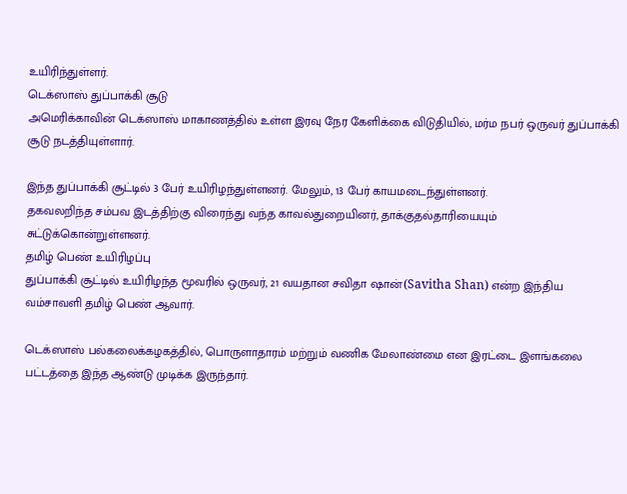உயிரிந்துள்ளர்.
டெக்ஸாஸ் துப்பாக்கி சூடு
அமெரிக்காவின் டெக்ஸாஸ் மாகாணத்தில் உள்ள இரவு நேர கேளிக்கை விடுதியில், மர்ம நபர் ஒருவர் துப்பாக்கி சூடு நடத்தியுள்ளார்.

இந்த துப்பாக்கி சூட்டில் 3 பேர் உயிரிழந்துள்ளனர். மேலும், 13 பேர் காயமடைந்துள்ளனர்.
தகவலறிந்த சம்பவ இடத்திற்கு விரைந்து வந்த காவல்துறையினர், தாக்குதல்தாரியையும் சுட்டுக்கொன்றுள்ளனர்.
தமிழ் பெண் உயிரிழப்பு
துப்பாக்கி சூட்டில் உயிரிழந்த மூவரில் ஒருவர், 21 வயதான சவிதா ஷான்(Savitha Shan) என்ற இந்திய வம்சாவளி தமிழ் பெண் ஆவார்.

டெக்ஸாஸ் பல்கலைக்கழகத்தில், பொருளாதாரம் மற்றும் வணிக மேலாண்மை என இரட்டை இளங்கலை பட்டத்தை இந்த ஆண்டு முடிக்க இருந்தார்.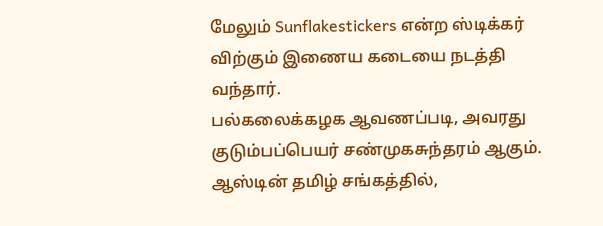மேலும் Sunflakestickers என்ற ஸ்டிக்கர் விற்கும் இணைய கடையை நடத்தி வந்தார்.
பல்கலைக்கழக ஆவணப்படி, அவரது குடும்பப்பெயர் சண்முகசுந்தரம் ஆகும். ஆஸ்டின் தமிழ் சங்கத்தில்,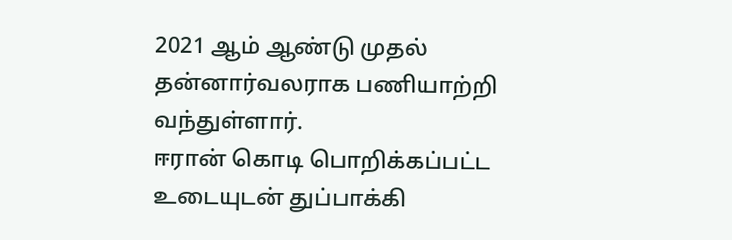2021 ஆம் ஆண்டு முதல் தன்னார்வலராக பணியாற்றி வந்துள்ளார்.
ஈரான் கொடி பொறிக்கப்பட்ட உடையுடன் துப்பாக்கி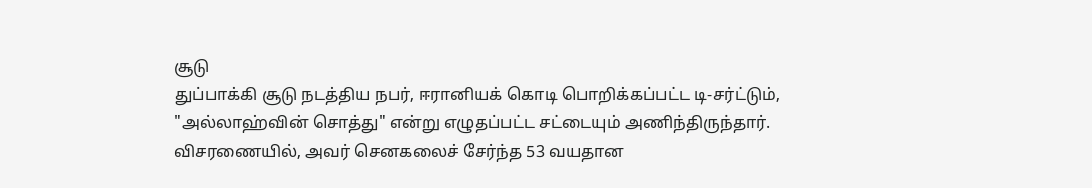சூடு
துப்பாக்கி சூடு நடத்திய நபர், ஈரானியக் கொடி பொறிக்கப்பட்ட டி-சர்ட்டும், "அல்லாஹ்வின் சொத்து" என்று எழுதப்பட்ட சட்டையும் அணிந்திருந்தார்.
விசரணையில், அவர் செனகலைச் சேர்ந்த 53 வயதான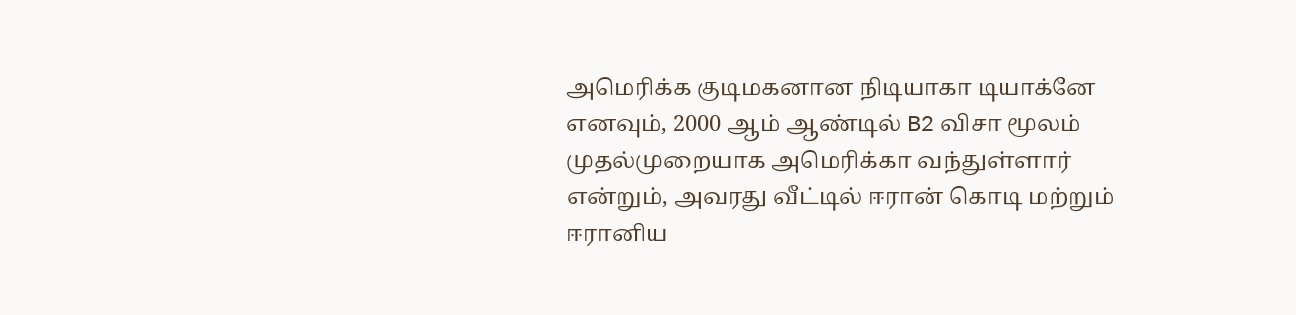அமெரிக்க குடிமகனான நிடியாகா டியாக்னே எனவும், 2000 ஆம் ஆண்டில் B2 விசா மூலம் முதல்முறையாக அமெரிக்கா வந்துள்ளார் என்றும், அவரது வீட்டில் ஈரான் கொடி மற்றும் ஈரானிய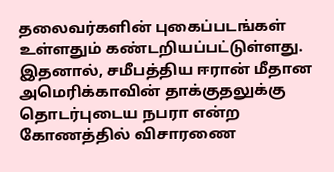தலைவர்களின் புகைப்படங்கள் உள்ளதும் கண்டறியப்பட்டுள்ளது.
இதனால், சமீபத்திய ஈரான் மீதான அமெரிக்காவின் தாக்குதலுக்கு தொடர்புடைய நபரா என்ற கோணத்தில் விசாரணை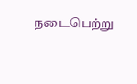நடைபெற்று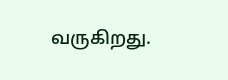வருகிறது.